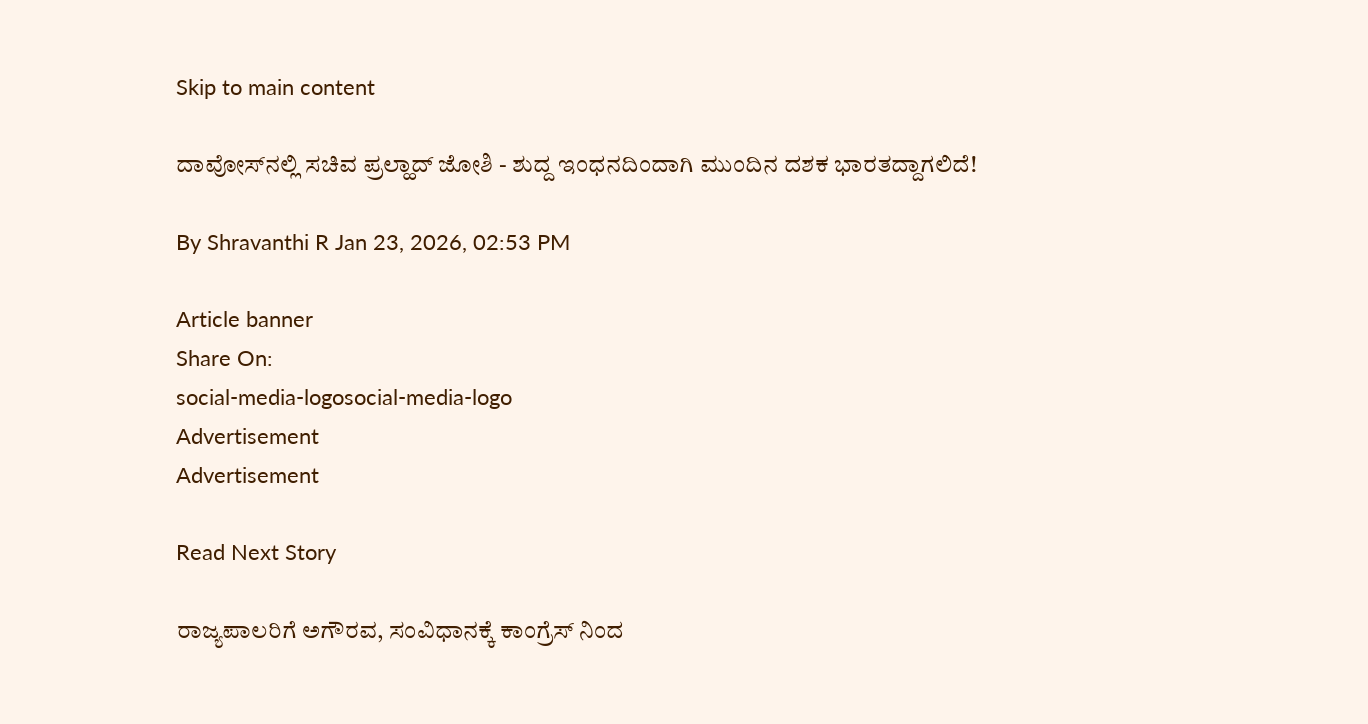Skip to main content

ದಾವೋಸ್‌ನಲ್ಲಿ ಸಚಿವ ಪ್ರಲ್ಹಾದ್‌ ಜೋಶಿ - ಶುದ್ದ ಇಂಧನದಿಂದಾಗಿ ಮುಂದಿನ ದಶಕ ಭಾರತದ್ದಾಗಲಿದೆ!

By Shravanthi R Jan 23, 2026, 02:53 PM

Article banner
Share On:
social-media-logosocial-media-logo
Advertisement
Advertisement

Read Next Story

ರಾಜ್ಯಪಾಲರಿಗೆ ಅಗೌರವ, ಸಂವಿಧಾನಕ್ಕೆ ಕಾಂಗ್ರೆಸ್‌ ನಿಂದ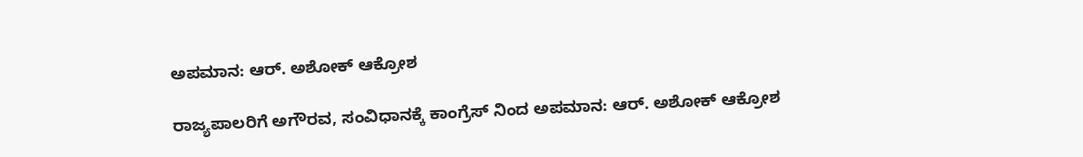ಅಪಮಾನ: ಆರ್. ಅಶೋಕ್ ಆಕ್ರೋಶ

ರಾಜ್ಯಪಾಲರಿಗೆ ಅಗೌರವ, ಸಂವಿಧಾನಕ್ಕೆ ಕಾಂಗ್ರೆಸ್‌ ನಿಂದ ಅಪಮಾನ: ಆರ್. ಅಶೋಕ್ ಆಕ್ರೋಶ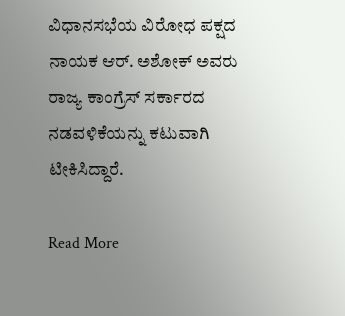ವಿಧಾನಸಭೆಯ ವಿರೋಧ ಪಕ್ಷದ ನಾಯಕ ಆರ್. ಅಶೋಕ್ ಅವರು ರಾಜ್ಯ ಕಾಂಗ್ರೆಸ್ ಸರ್ಕಾರದ ನಡವಳಿಕೆಯನ್ನು ಕಟುವಾಗಿ ಟೀಕಿಸಿದ್ದಾರೆ.

Read More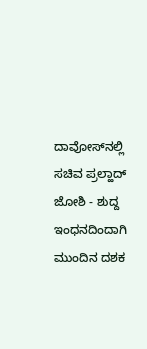ದಾವೋಸ್‌ನಲ್ಲಿ ಸಚಿವ ಪ್ರಲ್ಹಾದ್‌ ಜೋಶಿ - ಶುದ್ದ ಇಂಧನದಿಂದಾಗಿ ಮುಂದಿನ ದಶಕ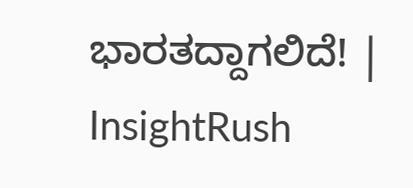ಭಾರತದ್ದಾಗಲಿದೆ! | InsightRush